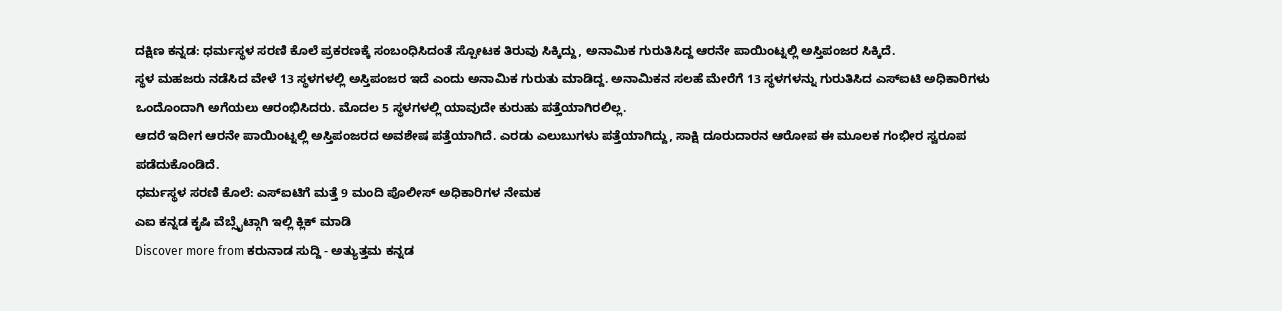ದಕ್ಷಿಣ ಕನ್ನಡ: ಧರ್ಮಸ್ಥಳ ಸರಣಿ ಕೊಲೆ ಪ್ರಕರಣಕ್ಕೆ ಸಂಬಂಧಿಸಿದಂತೆ ಸ್ಪೋಟಕ ತಿರುವು ಸಿಕ್ಕಿದ್ದು, ಅನಾಮಿಕ ಗುರುತಿಸಿದ್ದ ಆರನೇ ಪಾಯಿಂಟ್ನಲ್ಲಿ ಅಸ್ತಿಪಂಜರ ಸಿಕ್ಕಿದೆ.
ಸ್ಥಳ ಮಹಜರು ನಡೆಸಿದ ವೇಳೆ 13 ಸ್ಥಳಗಳಲ್ಲಿ ಅಸ್ತಿಪಂಜರ ಇದೆ ಎಂದು ಅನಾಮಿಕ ಗುರುತು ಮಾಡಿದ್ದ. ಅನಾಮಿಕನ ಸಲಹೆ ಮೇರೆಗೆ 13 ಸ್ಥಳಗಳನ್ನು ಗುರುತಿಸಿದ ಎಸ್ಐಟಿ ಅಧಿಕಾರಿಗಳು ಒಂದೊಂದಾಗಿ ಅಗೆಯಲು ಆರಂಭಿಸಿದರು. ಮೊದಲ 5 ಸ್ಥಳಗಳಲ್ಲಿ ಯಾವುದೇ ಕುರುಹು ಪತ್ತೆಯಾಗಿರಲಿಲ್ಲ.
ಆದರೆ ಇದೀಗ ಆರನೇ ಪಾಯಿಂಟ್ನಲ್ಲಿ ಅಸ್ತಿಪಂಜರದ ಅವಶೇಷ ಪತ್ತೆಯಾಗಿದೆ. ಎರಡು ಎಲುಬುಗಳು ಪತ್ತೆಯಾಗಿದ್ದು, ಸಾಕ್ಷಿ ದೂರುದಾರನ ಆರೋಪ ಈ ಮೂಲಕ ಗಂಭೀರ ಸ್ವರೂಪ ಪಡೆದುಕೊಂಡಿದೆ.
ಧರ್ಮಸ್ಥಳ ಸರಣಿ ಕೊಲೆ: ಎಸ್ಐಟಿಗೆ ಮತ್ತೆ 9 ಮಂದಿ ಪೊಲೀಸ್ ಅಧಿಕಾರಿಗಳ ನೇಮಕ
ಎಐ ಕನ್ನಡ ಕೃಷಿ ವೆಬ್ಸೈಟ್ಗಾಗಿ ಇಲ್ಲಿ ಕ್ಲಿಕ್ ಮಾಡಿ
Discover more from ಕರುನಾಡ ಸುದ್ದಿ - ಅತ್ಯುತ್ತಮ ಕನ್ನಡ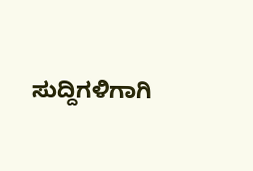ಸುದ್ದಿಗಳಿಗಾಗಿ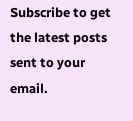Subscribe to get the latest posts sent to your email.